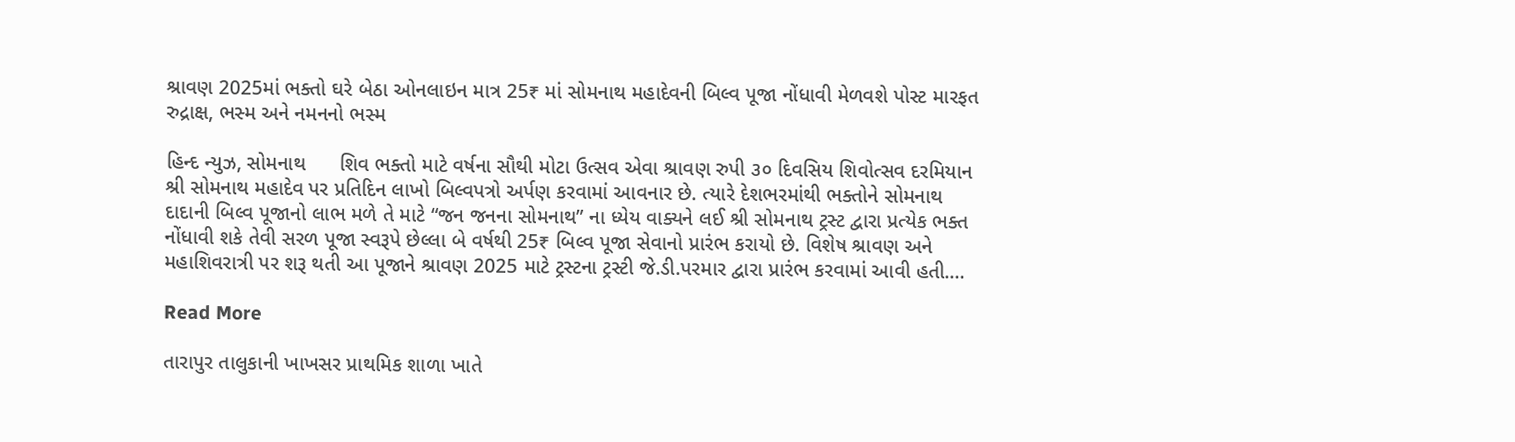શ્રાવણ 2025માં ભક્તો ઘરે બેઠા ઓનલાઇન માત્ર 25₹ માં સોમનાથ મહાદેવની બિલ્વ પૂજા નોંધાવી મેળવશે પોસ્ટ મારફત રુદ્રાક્ષ, ભસ્મ અને નમનનો ભસ્મ

હિન્દ ન્યુઝ, સોમનાથ      શિવ ભક્તો માટે વર્ષના સૌથી મોટા ઉત્સવ એવા શ્રાવણ રુપી ૩૦ દિવસિય શિવોત્સવ દરમિયાન શ્રી સોમનાથ મહાદેવ પર પ્રતિદિન લાખો બિલ્વપત્રો અર્પણ કરવામાં આવનાર છે. ત્યારે દેશભરમાંથી ભક્તોને સોમનાથ દાદાની બિલ્વ પૂજાનો લાભ મળે તે માટે “જન જનના સોમનાથ” ના ધ્યેય વાક્યને લઈ શ્રી સોમનાથ ટ્રસ્ટ દ્વારા પ્રત્યેક ભક્ત નોંધાવી શકે તેવી સરળ પૂજા સ્વરૂપે છેલ્લા બે વર્ષથી 25₹ બિલ્વ પૂજા સેવાનો પ્રારંભ કરાયો છે. વિશેષ શ્રાવણ અને મહાશિવરાત્રી પર શરૂ થતી આ પૂજાને શ્રાવણ 2025 માટે ટ્રસ્ટના ટ્રસ્ટી જે.ડી.પરમાર દ્વારા પ્રારંભ કરવામાં આવી હતી.…

Read More

તારાપુર તાલુકાની ખાખસર પ્રાથમિક શાળા ખાતે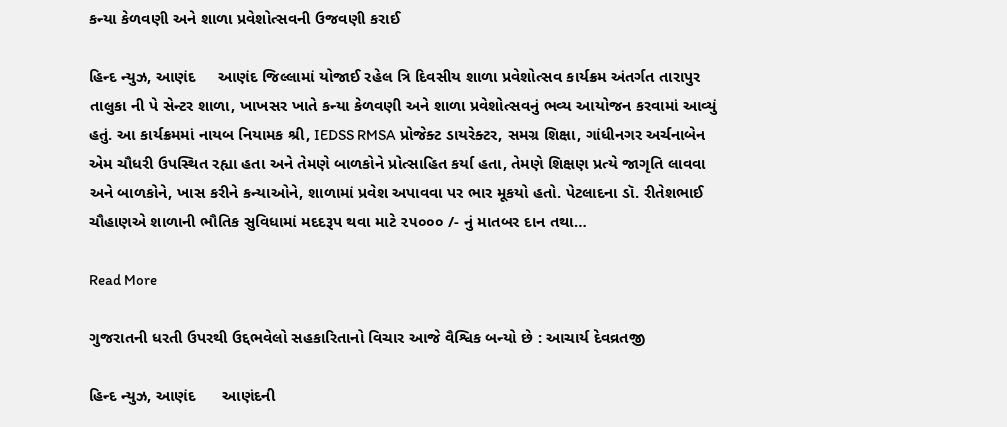કન્યા કેળવણી અને શાળા પ્રવેશોત્સવની ઉજવણી કરાઈ

હિન્દ ન્યુઝ, આણંદ     આણંદ જિલ્લામાં યોજાઈ રહેલ ત્રિ દિવસીય શાળા પ્રવેશોત્સવ કાર્યક્રમ અંતર્ગત તારાપુર તાલુકા ની પે સેન્ટર શાળા, ખાખસર ખાતે કન્યા કેળવણી અને શાળા પ્રવેશોત્સવનું ભવ્ય આયોજન કરવામાં આવ્યું હતું. આ કાર્યક્રમમાં નાયબ નિયામક શ્રી, IEDSS RMSA પ્રોજેક્ટ ડાયરેક્ટર, સમગ્ર શિક્ષા, ગાંધીનગર અર્ચનાબેન એમ ચૌધરી ઉપસ્થિત રહ્યા હતા અને તેમણે બાળકોને પ્રોત્સાહિત કર્યા હતા, તેમણે શિક્ષણ પ્રત્યે જાગૃતિ લાવવા અને બાળકોને, ખાસ કરીને કન્યાઓને, શાળામાં પ્રવેશ અપાવવા પર ભાર મૂકયો હતો. પેટલાદના ડૉ. રીતેશભાઈ ચૌહાણએ શાળાની ભૌતિક સુવિધામાં મદદરૂપ થવા માટે ૨૫૦૦૦ /- નું માતબર દાન તથા…

Read More

ગુજરાતની ધરતી ઉપરથી ઉદ્દભવેલો સહકારિતાનો વિચાર આજે વૈશ્વિક બન્યો છે : આચાર્ય દેવવ્રતજી

હિન્દ ન્યુઝ, આણંદ      આણંદની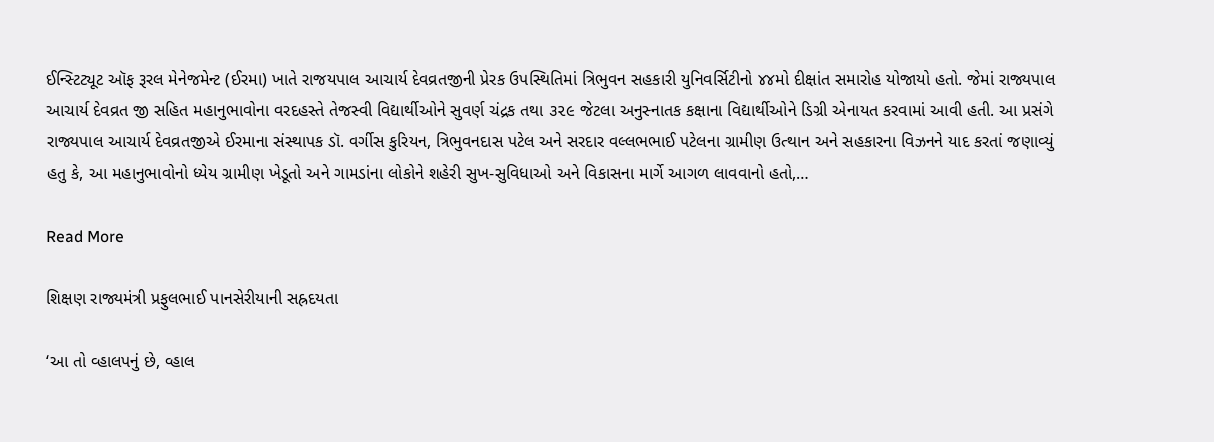ઈન્સ્ટિટ્યૂટ ઑફ રૂરલ મેનેજમેન્ટ (ઈરમા) ખાતે રાજયપાલ આચાર્ય દેવવ્રતજીની પ્રેરક ઉપસ્થિતિમાં ત્રિભુવન સહકારી યુનિવર્સિટીનો ૪૪મો દીક્ષાંત સમારોહ યોજાયો હતો. જેમાં રાજ્યપાલ આચાર્ય દેવવ્રત જી સહિત મહાનુભાવોના વરદહસ્તે તેજસ્વી વિદ્યાર્થીઓને સુવર્ણ ચંદ્રક તથા ૩૨૯ જેટલા અનુસ્નાતક કક્ષાના વિદ્યાર્થીઓને ડિગ્રી એનાયત કરવામાં આવી હતી. આ પ્રસંગે રાજ્યપાલ આચાર્ય દેવવ્રતજીએ ઈરમાના સંસ્થાપક ડૉ. વર્ગીસ કુરિયન, ત્રિભુવનદાસ પટેલ અને સરદાર વલ્લભભાઈ પટેલના ગ્રામીણ ઉત્થાન અને સહકારના વિઝનને યાદ કરતાં જણાવ્યું હતુ કે, આ મહાનુભાવોનો ધ્યેય ગ્રામીણ ખેડૂતો અને ગામડાંના લોકોને શહેરી સુખ-સુવિધાઓ અને વિકાસના માર્ગે આગળ લાવવાનો હતો,…

Read More

શિક્ષણ રાજ્યમંત્રી પ્રફુલભાઈ પાનસેરીયાની સહ્રદયતા

‘આ તો વ્હાલપનું છે, વ્હાલ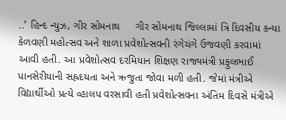..’ હિન્દ ન્યુઝ, ગીર સોમનાથ     ગીર સોમનાથ જિલ્લામાં ત્રિ દિવસીય કન્યા કેળવણી મહોત્સવ અને શાળા પ્રવેશોત્સવની રંગેચંગે ઉજવણી કરવામાં આવી હતી. આ પ્રવેશોત્સવ દરમિયાન શિક્ષણ રાજ્યમંત્રી પ્રફુલભાઈ પાનસેરીયાની સહ્રદયતા અને ઋજુતા જોવા મળી હતી. જેમાં મંત્રીએ વિદ્યાર્થીઓ પ્રત્યે વ્હાલપ વરસાવી હતી પ્રવેશોત્સવના અંતિમ દિવસે મંત્રીએ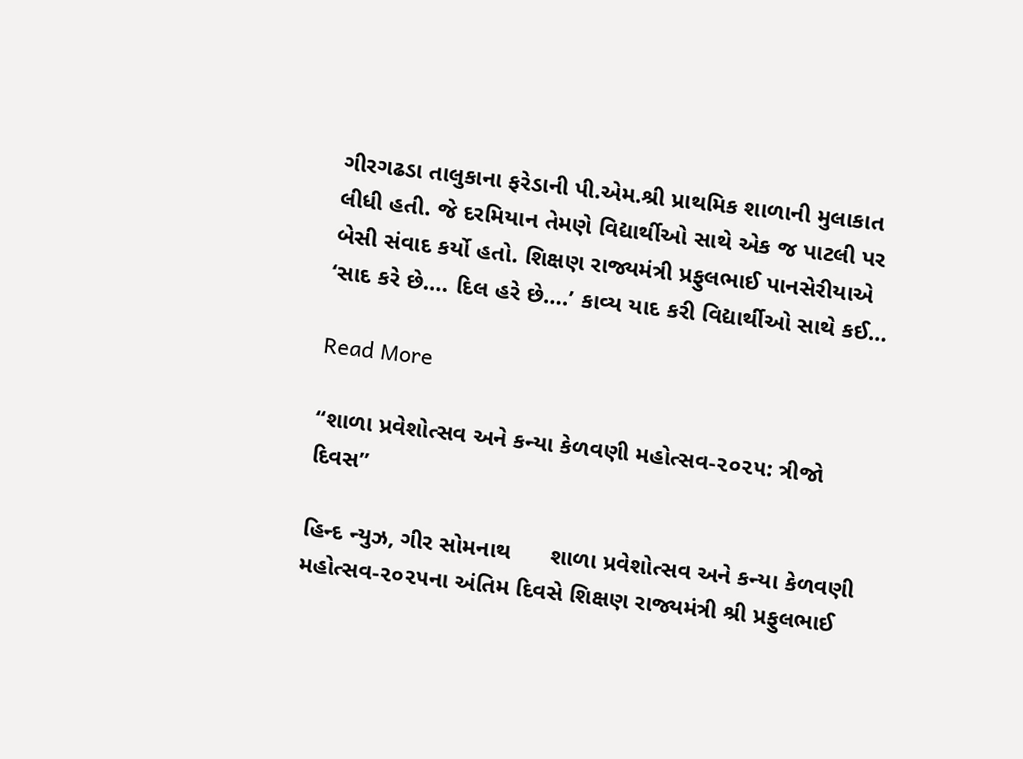ગીરગઢડા તાલુકાના ફરેડાની પી.એમ.શ્રી પ્રાથમિક શાળાની મુલાકાત લીધી હતી. જે દરમિયાન તેમણે વિદ્યાર્થીઓ સાથે એક જ પાટલી પર બેસી સંવાદ કર્યો હતો. શિક્ષણ રાજ્યમંત્રી પ્રફુલભાઈ પાનસેરીયાએ ‘સાદ કરે છે…. દિલ હરે છે….’ કાવ્ય યાદ કરી વિદ્યાર્થીઓ સાથે કઈ…

Read More

“શાળા પ્રવેશોત્સવ અને કન્યા કેળવણી મહોત્સવ-૨૦૨૫: ત્રીજો દિવસ”

હિન્દ ન્યુઝ, ગીર સોમનાથ      શાળા પ્રવેશોત્સવ અને કન્યા કેળવણી મહોત્સવ-૨૦૨૫ના અંતિમ દિવસે શિક્ષણ રાજ્યમંત્રી શ્રી પ્રફુલભાઈ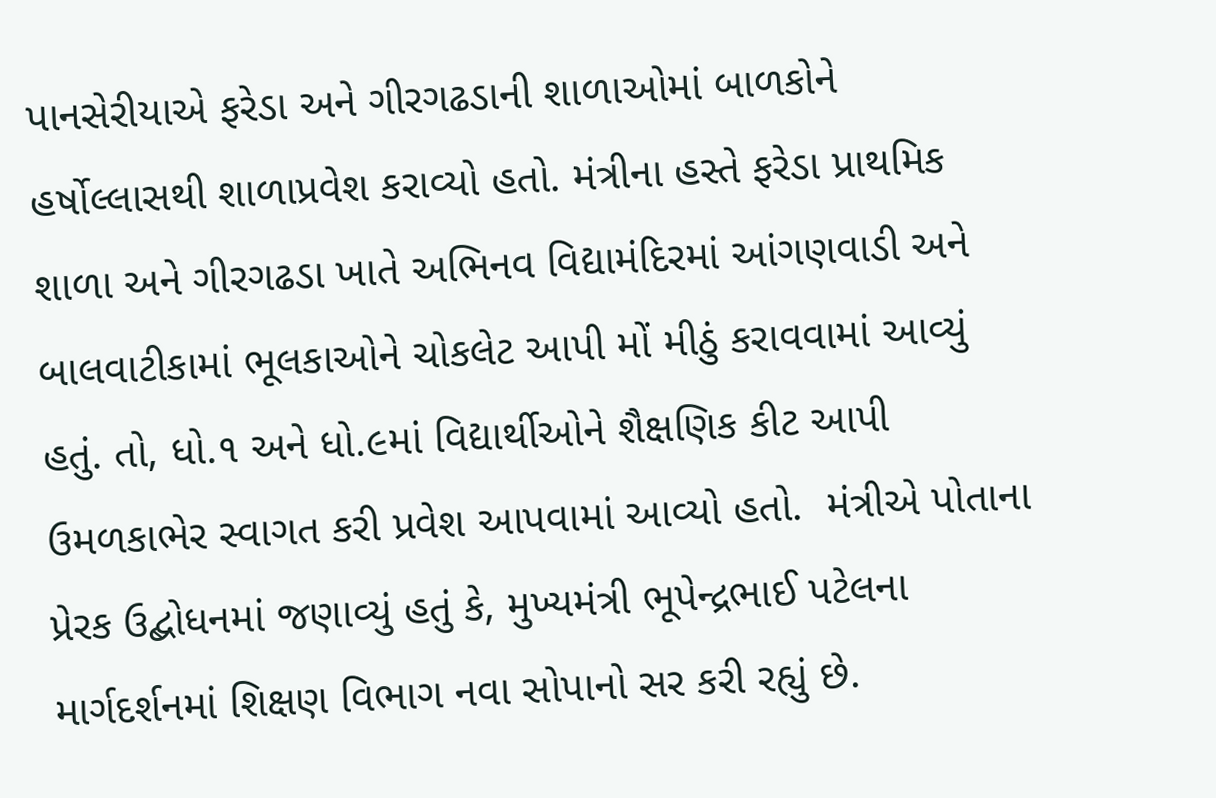પાનસેરીયાએ ફરેડા અને ગીરગઢડાની શાળાઓમાં બાળકોને હર્ષોલ્લાસથી શાળાપ્રવેશ કરાવ્યો હતો. મંત્રીના હસ્તે ફરેડા પ્રાથમિક શાળા અને ગીરગઢડા ખાતે અભિનવ વિદ્યામંદિરમાં આંગણવાડી અને બાલવાટીકામાં ભૂલકાઓને ચોકલેટ આપી મોં મીઠું કરાવવામાં આવ્યું હતું. તો, ધો.૧ અને ધો.૯માં વિદ્યાર્થીઓને શૈક્ષણિક કીટ આપી ઉમળકાભેર સ્વાગત કરી પ્રવેશ આપવામાં આવ્યો હતો.  મંત્રીએ પોતાના પ્રેરક ઉદ્બોધનમાં જણાવ્યું હતું કે, મુખ્યમંત્રી ભૂપેન્દ્રભાઈ પટેલના માર્ગદર્શનમાં શિક્ષણ વિભાગ નવા સોપાનો સર કરી રહ્યું છે.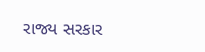રાજ્ય સરકાર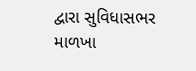દ્વારા સુવિધાસભર માળખા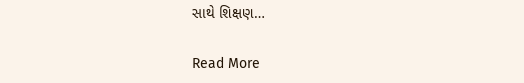સાથે શિક્ષણ…

Read More